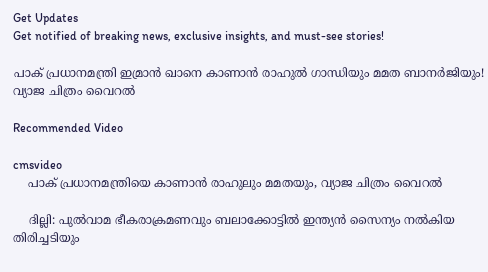Get Updates
Get notified of breaking news, exclusive insights, and must-see stories!

പാക് പ്രധാനമന്ത്രി ഇമ്രാൻ ഖാനെ കാണാൻ രാഹുൽ ഗാന്ധിയും മമത ബാനർജിയും! വ്യാജ ചിത്രം വൈറൽ

Recommended Video

cmsvideo
    പാക് പ്രധാനമന്ത്രിയെ കാണാൻ രാഹുലും മമതയും, വ്യാജ ചിത്രം വൈറൽ

    ദില്ലി: പുല്‍വാമ ഭീകരാക്രമണവും ബലാക്കോട്ടില്‍ ഇന്ത്യന്‍ സൈന്യം നല്‍കിയ തിരിച്ചടിയും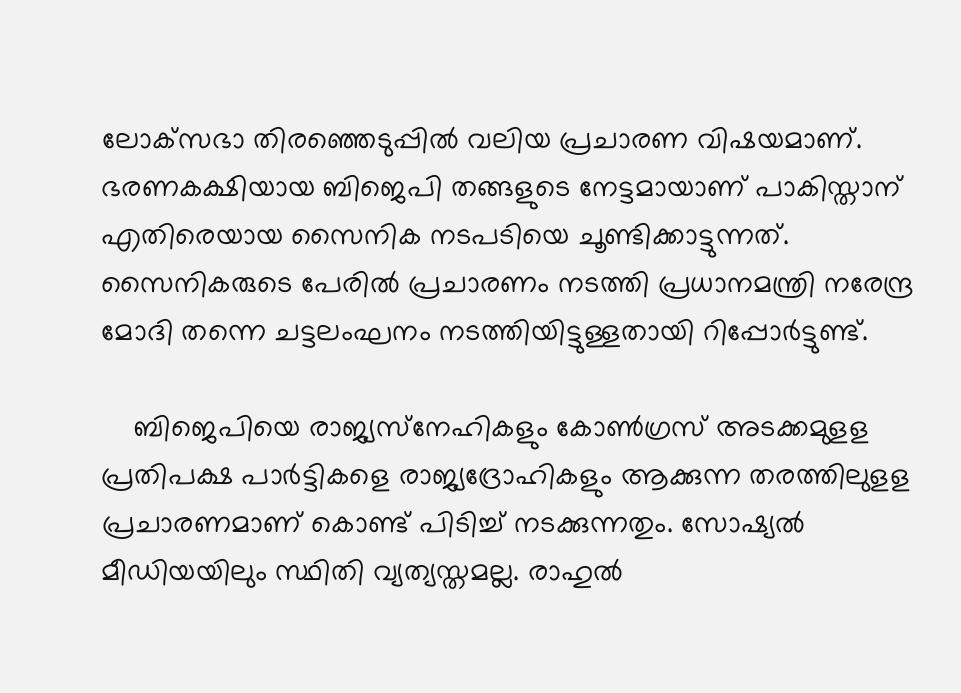ലോക്‌സഭാ തിരഞ്ഞെടുപ്പില്‍ വലിയ പ്രചാരണ വിഷയമാണ്. ഭരണകക്ഷിയായ ബിജെപി തങ്ങളുടെ നേട്ടമായാണ് പാകിസ്താന് എതിരെയായ സൈനിക നടപടിയെ ചൂണ്ടിക്കാട്ടുന്നത്. സൈനികരുടെ പേരില്‍ പ്രചാരണം നടത്തി പ്രധാനമന്ത്രി നരേന്ദ്ര മോദി തന്നെ ചട്ടലംഘനം നടത്തിയിട്ടുള്ളതായി റിപ്പോർട്ടുണ്ട്.

    ബിജെപിയെ രാജ്യസ്‌നേഹികളും കോണ്‍ഗ്രസ് അടക്കമുളള പ്രതിപക്ഷ പാര്‍ട്ടികളെ രാജ്യദ്രോഹികളും ആക്കുന്ന തരത്തിലുളള പ്രചാരണമാണ് കൊണ്ട് പിടിച്ച് നടക്കുന്നതും. സോഷ്യല്‍ മീഡിയയിലും സ്ഥിതി വ്യത്യസ്തമല്ല. രാഹുല്‍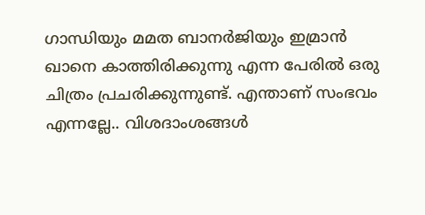ഗാന്ധിയും മമത ബാനര്‍ജിയും ഇമ്രാന്‍ ഖാനെ കാത്തിരിക്കുന്നു എന്ന പേരില്‍ ഒരു ചിത്രം പ്രചരിക്കുന്നുണ്ട്. എന്താണ് സംഭവം എന്നല്ലേ.. വിശദാംശങ്ങള്‍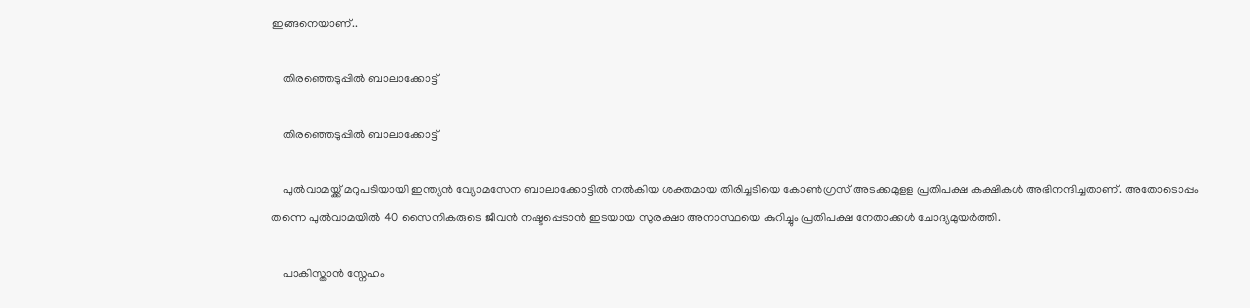ഇങ്ങനെയാണ്..

    തിരഞ്ഞെടുപ്പിൽ ബാലാക്കോട്ട്

    തിരഞ്ഞെടുപ്പിൽ ബാലാക്കോട്ട്

    പുല്‍വാമയ്ക്ക് മറുപടിയായി ഇന്ത്യന്‍ വ്യോമസേന ബാലാക്കോട്ടില്‍ നല്‍കിയ ശക്തമായ തിരിച്ചടിയെ കോണ്‍ഗ്രസ് അടക്കമുളള പ്രതിപക്ഷ കക്ഷികള്‍ അഭിനന്ദിച്ചതാണ്. അതോടൊപ്പം തന്നെ പുല്‍വാമയില്‍ 40 സൈനികരുടെ ജീവന്‍ നഷ്ടപ്പെടാന്‍ ഇടയായ സുരക്ഷാ അനാസ്ഥയെ കുറിച്ചും പ്രതിപക്ഷ നേതാക്കള്‍ ചോദ്യമുയര്‍ത്തി.

    പാകിസ്താൻ സ്നേഹം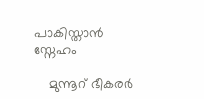പാകിസ്താൻ സ്നേഹം

    മുന്നൂറ് ഭീകരര്‍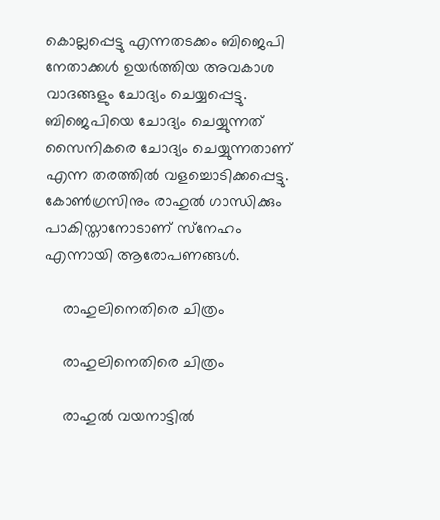കൊല്ലപ്പെട്ടു എന്നതടക്കം ബിജെപി നേതാക്കള്‍ ഉയര്‍ത്തിയ അവകാശ വാദങ്ങളും ചോദ്യം ചെയ്യപ്പെട്ടു. ബിജെപിയെ ചോദ്യം ചെയ്യുന്നത് സൈനികരെ ചോദ്യം ചെയ്യുന്നതാണ് എന്ന തരത്തില്‍ വളച്ചൊടിക്കപ്പെട്ടു. കോണ്‍ഗ്രസിനും രാഹുല്‍ ഗാന്ധിക്കും പാകിസ്താനോടാണ് സ്‌നേഹം എന്നായി ആരോപണങ്ങള്‍.

    രാഹുലിനെതിരെ ചിത്രം

    രാഹുലിനെതിരെ ചിത്രം

    രാഹുല്‍ വയനാട്ടില്‍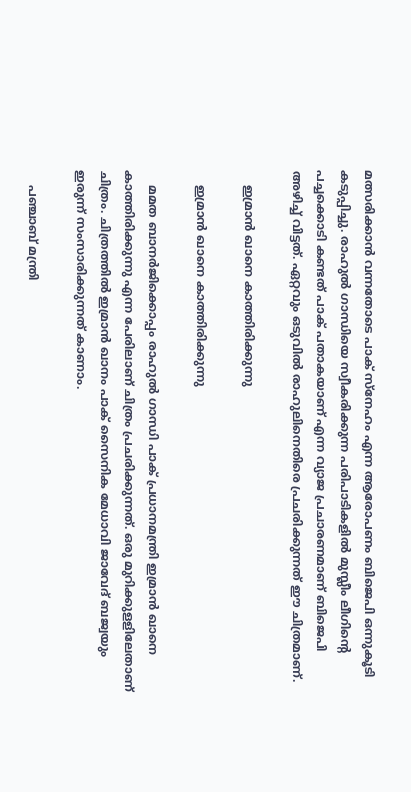മത്സരിക്കാന്‍ വന്നതോടെ പാക് സ്‌നേഹം എന്ന ആരോപണം ബിജെപി ഒന്നുകൂടി കടുപ്പിച്ചു. രാഹുല്‍ ഗാന്ധിയെ സ്വീകരിക്കുന്ന പരിപാടികളില്‍ മുസ്ലീം ലീഗിന്റെ പച്ചക്കൊടി കണ്ടത് പാക് പതാകയാണ് എന്ന വ്യാജ പ്രചാരണമാണ് ബിജെപി അഴിച്ച് വിട്ടത്. ഏറ്റവും ഒടുവില്‍ രാഹുലിനെതിരെ പ്രചരിക്കുന്നത് ഈ ചിത്രമാണ്.

    ഇമ്രാന്‍ ഖാനെ കാത്തിരിക്കുന്നു

    ഇമ്രാന്‍ ഖാനെ കാത്തിരിക്കുന്നു

    മമത ബാനര്‍ജിക്കൊപ്പം രാഹുല്‍ ഗാന്ധി പാക് പ്രധാനമന്ത്രി ഇമ്രാന്‍ ഖാനെ കാത്തിരിക്കുന്നു എന്ന പേരിലാണ് ചിത്രം പ്രചരിക്കുന്നത്. ഒരു മുറിക്കുളളിലേതാണ് ചിത്രം. ചിത്രത്തില്‍ ഇമ്രാന്‍ ഖാനം പാക് സൈനിക മേധാവി ജാവേദ് ബജ്വയും ഇരുന്ന് സംസാരിക്കുന്നത് കാണാം.

    പഞ്ചാബ് മന്ത്രി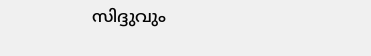സിദ്ദുവും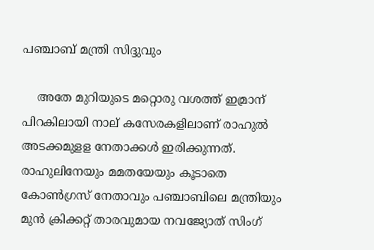പഞ്ചാബ് മന്ത്രി സിദ്ദുവും

    അതേ മുറിയുടെ മറ്റൊരു വശത്ത് ഇമ്രാന് പിറകിലായി നാല് കസേരകളിലാണ് രാഹുല്‍ അടക്കമുളള നേതാക്കള്‍ ഇരിക്കുന്നത്. രാഹുലിനേയും മമതയേയും കൂടാതെ കോണ്‍ഗ്രസ് നേതാവും പഞ്ചാബിലെ മന്ത്രിയും മുന്‍ ക്രിക്കറ്റ് താരവുമായ നവജ്യോത് സിംഗ്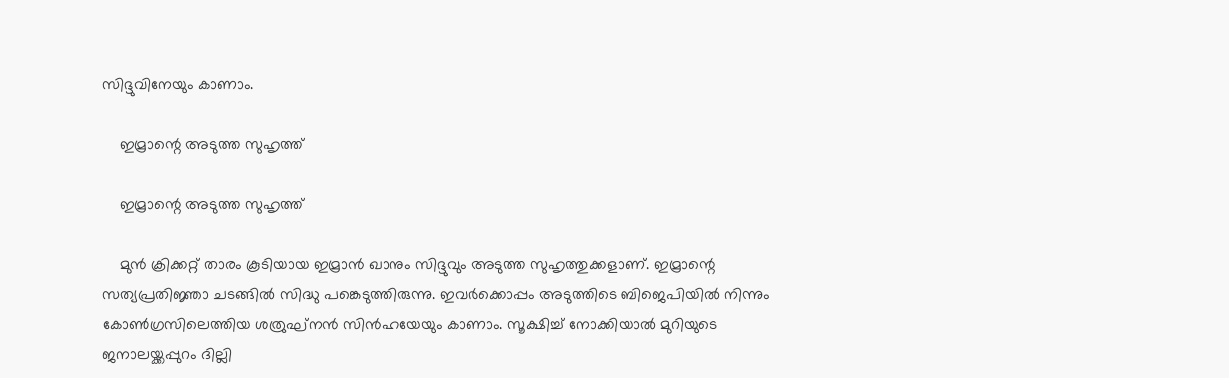സിദ്ദുവിനേയും കാണാം.

    ഇമ്രാന്റെ അടുത്ത സുഹൃത്ത്

    ഇമ്രാന്റെ അടുത്ത സുഹൃത്ത്

    മുന്‍ ക്രിക്കറ്റ് താരം കൂടിയായ ഇമ്രാന്‍ ഖാനും സിദ്ദുവും അടുത്ത സുഹൃത്തുക്കളാണ്. ഇമ്രാന്റെ സത്യപ്രതിജ്ഞാ ചടങ്ങില്‍ സിദ്ധു പങ്കെടുത്തിരുന്നു. ഇവര്‍ക്കൊപ്പം അടുത്തിടെ ബിജെപിയില്‍ നിന്നും കോണ്‍ഗ്രസിലെത്തിയ ശത്രുഘ്‌നന്‍ സിന്‍ഹയേയും കാണാം. സൂക്ഷിച്ച് നോക്കിയാല്‍ മുറിയുടെ ജനാലയ്ക്കപ്പുറം ദില്ലി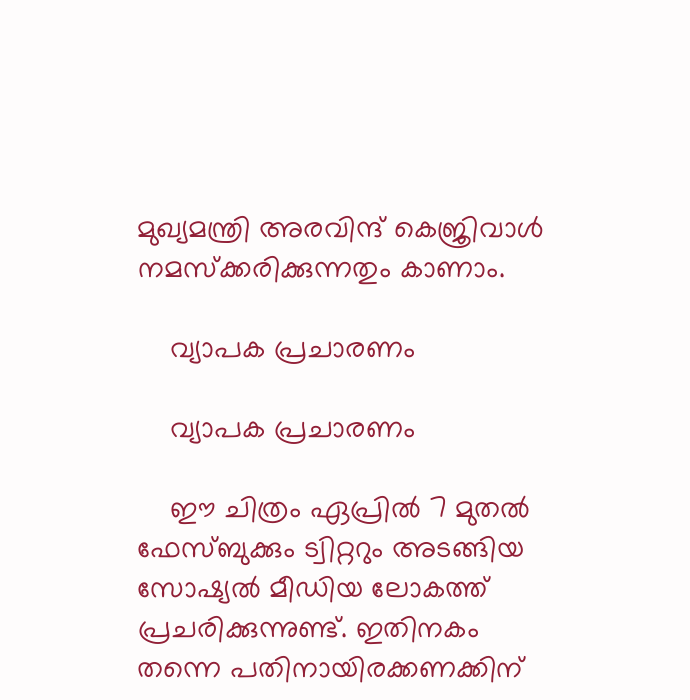മുഖ്യമന്ത്രി അരവിന്ദ് കെജ്രിവാള്‍ നമസ്‌ക്കരിക്കുന്നതും കാണാം.

    വ്യാപക പ്രചാരണം

    വ്യാപക പ്രചാരണം

    ഈ ചിത്രം ഏപ്രില്‍ 7 മുതല്‍ ഫേസ്ബുക്കും ട്വിറ്ററും അടങ്ങിയ സോഷ്യല്‍ മീഡിയ ലോകത്ത് പ്രചരിക്കുന്നുണ്ട്. ഇതിനകം തന്നെ പതിനായിരക്കണക്കിന്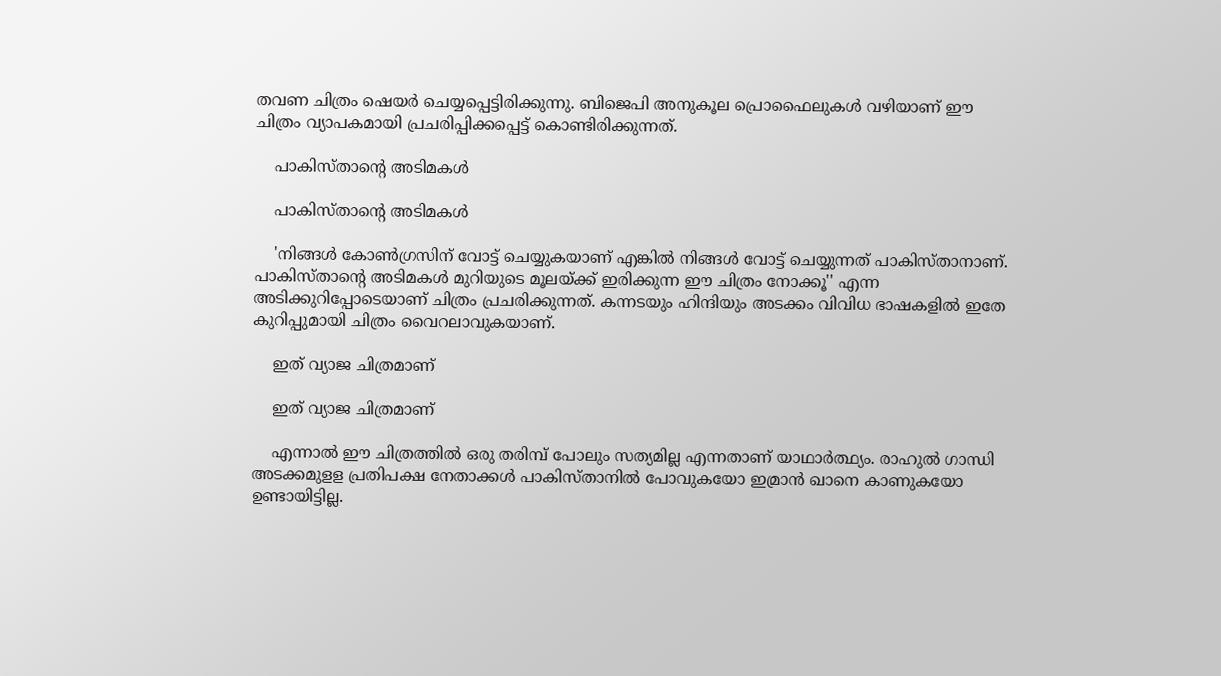തവണ ചിത്രം ഷെയര്‍ ചെയ്യപ്പെട്ടിരിക്കുന്നു. ബിജെപി അനുകൂല പ്രൊഫൈലുകള്‍ വഴിയാണ് ഈ ചിത്രം വ്യാപകമായി പ്രചരിപ്പിക്കപ്പെട്ട് കൊണ്ടിരിക്കുന്നത്.

    പാകിസ്താന്റെ അടിമകള്‍

    പാകിസ്താന്റെ അടിമകള്‍

    'നിങ്ങള്‍ കോണ്‍ഗ്രസിന് വോട്ട് ചെയ്യുകയാണ് എങ്കില്‍ നിങ്ങള്‍ വോട്ട് ചെയ്യുന്നത് പാകിസ്താനാണ്. പാകിസ്താന്റെ അടിമകള്‍ മുറിയുടെ മൂലയ്ക്ക് ഇരിക്കുന്ന ഈ ചിത്രം നോക്കൂ'' എന്ന അടിക്കുറിപ്പോടെയാണ് ചിത്രം പ്രചരിക്കുന്നത്. കന്നടയും ഹിന്ദിയും അടക്കം വിവിധ ഭാഷകളില്‍ ഇതേ കുറിപ്പുമായി ചിത്രം വൈറലാവുകയാണ്.

    ഇത് വ്യാജ ചിത്രമാണ്

    ഇത് വ്യാജ ചിത്രമാണ്

    എന്നാല്‍ ഈ ചിത്രത്തില്‍ ഒരു തരിമ്പ് പോലും സത്യമില്ല എന്നതാണ് യാഥാര്‍ത്ഥ്യം. രാഹുല്‍ ഗാന്ധി അടക്കമുളള പ്രതിപക്ഷ നേതാക്കള്‍ പാകിസ്താനില്‍ പോവുകയോ ഇമ്രാന്‍ ഖാനെ കാണുകയോ ഉണ്ടായിട്ടില്ല.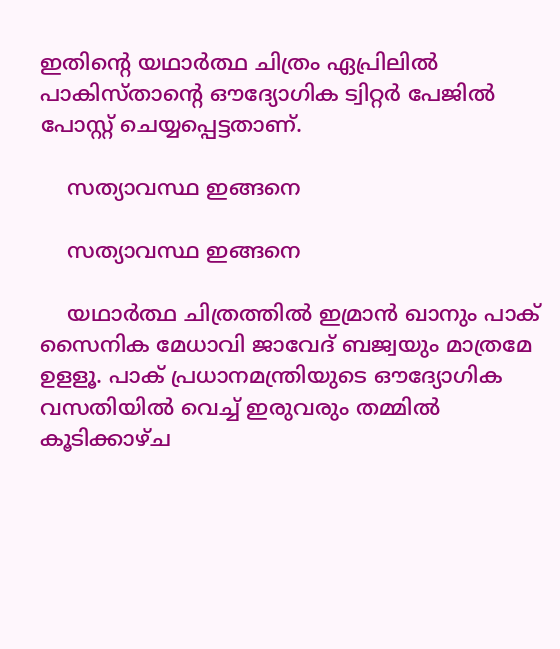ഇതിന്റെ യഥാര്‍ത്ഥ ചിത്രം ഏപ്രിലില്‍ പാകിസ്താന്റെ ഔദ്യോഗിക ട്വിറ്റര്‍ പേജില്‍ പോസ്റ്റ് ചെയ്യപ്പെട്ടതാണ്.

    സത്യാവസ്ഥ ഇങ്ങനെ

    സത്യാവസ്ഥ ഇങ്ങനെ

    യഥാര്‍ത്ഥ ചിത്രത്തില്‍ ഇമ്രാന്‍ ഖാനും പാക് സൈനിക മേധാവി ജാവേദ് ബജ്വയും മാത്രമേ ഉളളൂ. പാക് പ്രധാനമന്ത്രിയുടെ ഔദ്യോഗിക വസതിയില്‍ വെച്ച് ഇരുവരും തമ്മില്‍ കൂടിക്കാഴ്ച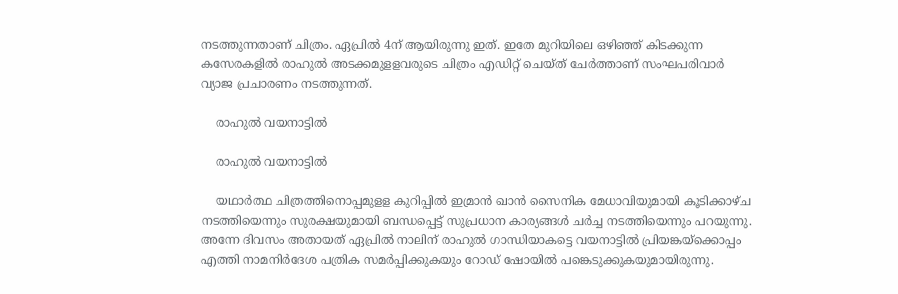നടത്തുന്നതാണ് ചിത്രം. ഏപ്രില്‍ 4ന് ആയിരുന്നു ഇത്. ഇതേ മുറിയിലെ ഒഴിഞ്ഞ് കിടക്കുന്ന കസേരകളില്‍ രാഹുല്‍ അടക്കമുളളവരുടെ ചിത്രം എഡിറ്റ് ചെയ്ത് ചേര്‍ത്താണ് സംഘപരിവാര്‍ വ്യാജ പ്രചാരണം നടത്തുന്നത്.

    രാഹുൽ വയനാട്ടിൽ

    രാഹുൽ വയനാട്ടിൽ

    യഥാര്‍ത്ഥ ചിത്രത്തിനൊപ്പമുളള കുറിപ്പില്‍ ഇമ്രാന്‍ ഖാന്‍ സൈനിക മേധാവിയുമായി കൂടിക്കാഴ്ച നടത്തിയെന്നും സുരക്ഷയുമായി ബന്ധപ്പെട്ട് സുപ്രധാന കാര്യങ്ങള്‍ ചര്‍ച്ച നടത്തിയെന്നും പറയുന്നു. അന്നേ ദിവസം അതായത് ഏപ്രില്‍ നാലിന് രാഹുല്‍ ഗാന്ധിയാകട്ടെ വയനാട്ടില്‍ പ്രിയങ്കയ്‌ക്കൊപ്പം എത്തി നാമനിര്‍ദേശ പത്രിക സമര്‍പ്പിക്കുകയും റോഡ് ഷോയില്‍ പങ്കെടുക്കുകയുമായിരുന്നു.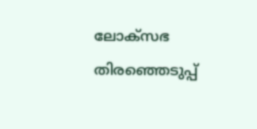ലോക്സഭ തിരഞ്ഞെടുപ്പ്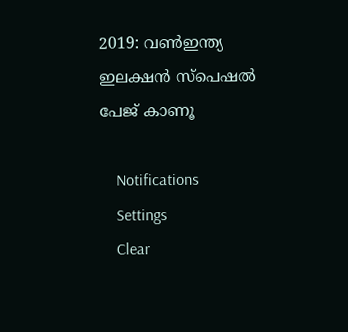2019: വൺഇന്ത്യ ഇലക്ഷൻ സ്പെഷൽ പേജ് കാണൂ

    Notifications
    Settings
    Clear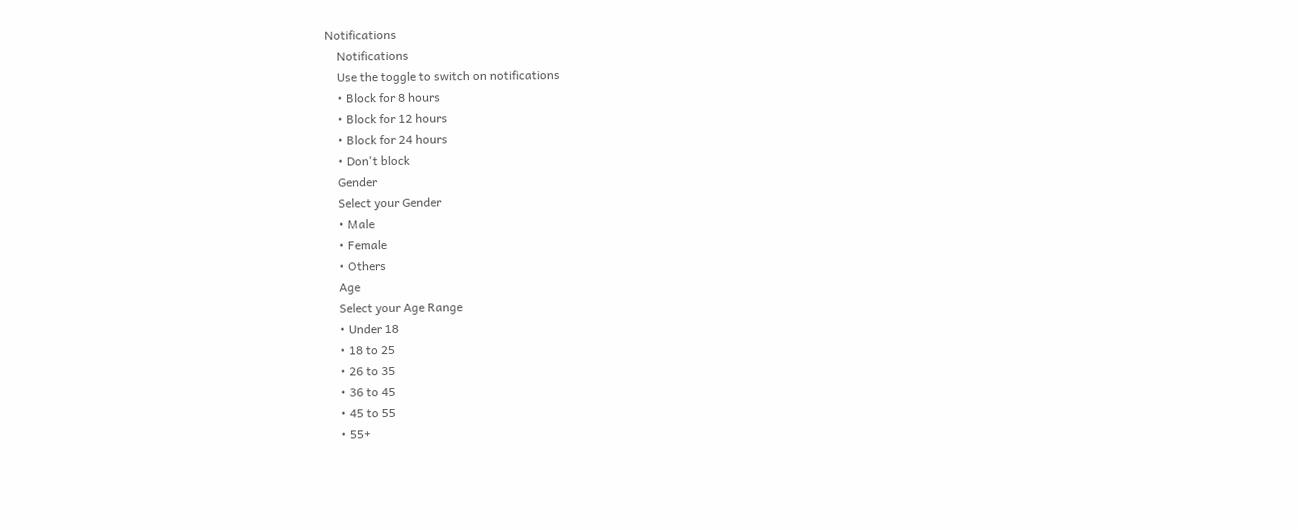Notifications
    Notifications
    Use the toggle to switch on notifications
    • Block for 8 hours
    • Block for 12 hours
    • Block for 24 hours
    • Don't block
    Gender
    Select your Gender
    • Male
    • Female
    • Others
    Age
    Select your Age Range
    • Under 18
    • 18 to 25
    • 26 to 35
    • 36 to 45
    • 45 to 55
    • 55+